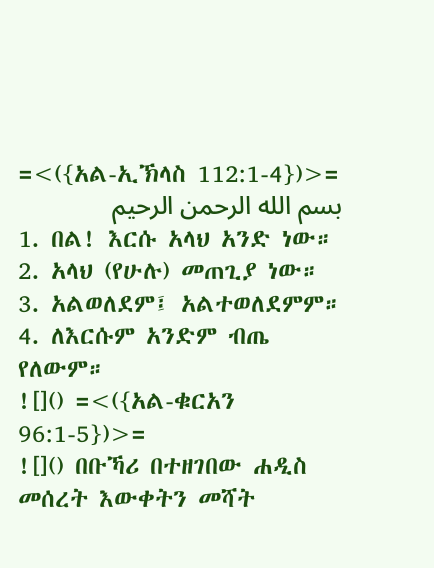=<({አል-ኢኽላስ 112:1-4})>=
بسم الله الرحمن الرحيم
1. በል! እርሱ አላህ አንድ ነው።
2. አላህ (የሁሉ) መጠጊያ ነው።
3. አልወለደም፤ አልተወለደምም።
4. ለእርሱም አንድም ብጤ የለውም።
![]() =<({አል-ቁርአን 96:1-5})>=
![]() በቡኻሪ በተዘገበው ሐዲስ መሰረት እውቀትን መሻት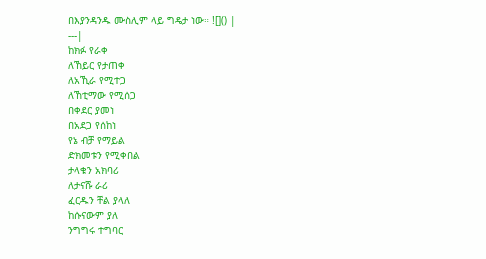በእያንዳንዱ ሙስሊም ላይ ግዴታ ነው። ![]() |
---|
ከክፉ የራቀ
ለኸይር የታጠቀ
ለአኺራ የሚተጋ
ለኸቲማው የሚሰጋ
በቀደር ያመነ
በአደጋ የሰከነ
የኔ ብቻ የማይል
ድክመቱን የሚቀበል
ታላቁን አክባሪ
ለታናሹ ራሪ
ፈርዱን ቸል ያላለ
ከሱናውም ያለ
ንግግሩ ተግባር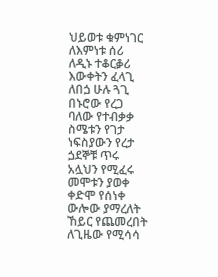ህይወቱ ቁምነገር
ለእምነቱ ሰሪ
ለዲኑ ተቆርቇሪ
እውቀትን ፈላጊ
ለበጏ ሁሉ ጓጊ
በኑሮው የረጋ
ባለው የተብቃቃ
ስሜቱን የገታ
ነፍስያውን የረታ
ጏደኞቹ ጥሩ
አሏህን የሚፈሩ
መሞቱን ያወቀ
ቀድሞ የሰነቀ
ውሎው ያማረለት
ኸይር የጨመረበት
ለጊዜው የሚሳሳ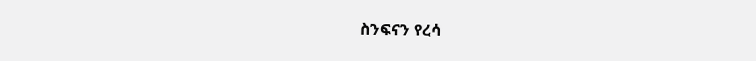ስንፍናን የረሳ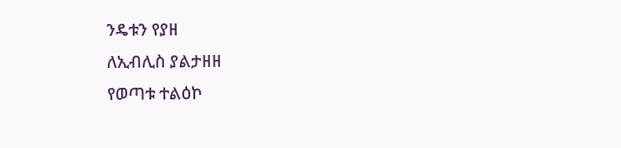ንዴቱን የያዘ
ለኢብሊስ ያልታዘዘ
የወጣቱ ተልዕኮ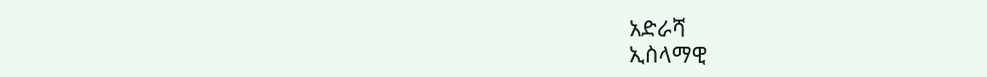አድራሻ
ኢስላማዊ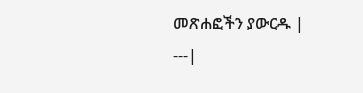መጽሐፎችን ያውርዱ |
---|